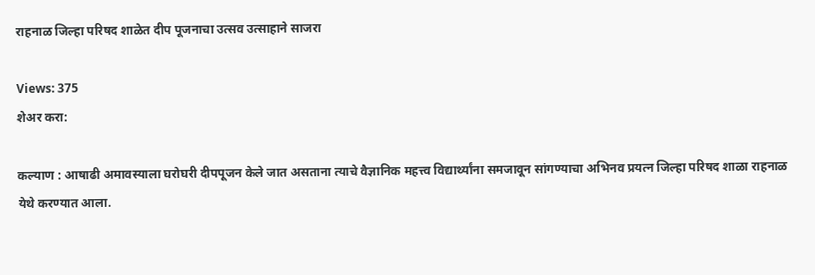राहनाळ जिल्हा परिषद शाळेत दीप पूजनाचा उत्सव उत्साहाने साजरा

Views: 375
शेअर करा:

कल्याण : आषाढी अमावस्याला घरोघरी दीपपूजन केले जात असताना त्याचे वैज्ञानिक महत्त्व विद्यार्थ्यांना समजावून सांगण्याचा अभिनव प्रयत्न जिल्हा परिषद शाळा राहनाळ येथे करण्यात आला.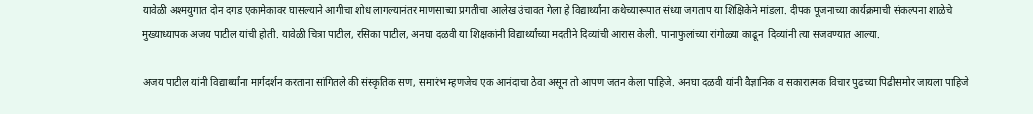यावेळी अश्मयुगात दोन दगड एकामेकावर घासल्याने आगीचा शोध लागल्यानंतर माणसाच्या प्रगतीचा आलेख उंचावत गेला हे विद्यार्थ्यांना कथेच्यारूपात संध्या जगताप या शिक्षिकेने मांडला. दीपक पूजनाच्या कार्यक्रमाची संकल्पना शाळेचे मुख्याध्यापक अजय पाटील यांची होती. यावेळी चित्रा पाटील, रसिका पाटील, अनघा दळवी या शिक्षकांनी विद्यार्थ्यांच्या मदतीने दिव्यांची आरास केली. पानाफुलांच्या रांगोळ्या काढून  दिव्यांनी त्या सजवण्यात आल्या.

अजय पाटील यांनी विद्यार्थ्यांना मार्गदर्शन करताना सांगितले की संस्कृतिक सण, समारंभ म्हणजेच एक आनंदाचा ठेवा असून तो आपण जतन केला पाहिजे. अनघा दळवी यांनी वैज्ञानिक व सकारात्मक विचार पुढच्या पिढीसमोर जायला पाहिजे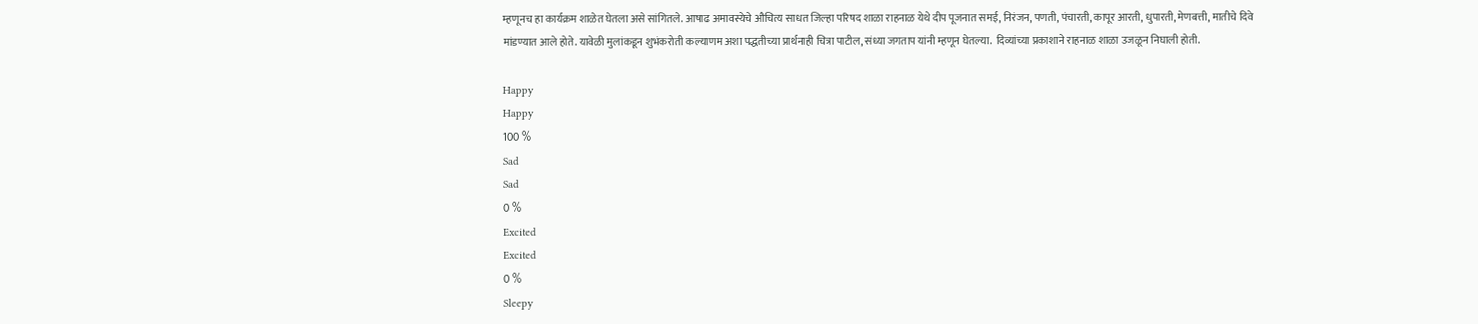म्हणूनच हा कार्यक्रम शाळेत घेतला असे सांगितले. आषाढ अमावस्येचे औचित्य साधत जिल्हा परिषद शाळा राहनाळ येथे दीप पूजनात समई, निरंजन, पणती, पंचारती, कापूर आरती, धुपारती, मेणबत्ती, मातीचे दिवे मांडण्यात आले होते. यावेळी मुलांकडून शुभंकरोती कल्याणम अशा पद्धतीच्या प्रार्थनाही चित्रा पाटील, संध्या जगताप यांनी म्हणून घेतल्या.  दिव्यांच्या प्रकाशाने राहनाळ शाळा उजळून निघाली होती.

Happy
Happy
100 %
Sad
Sad
0 %
Excited
Excited
0 %
Sleepy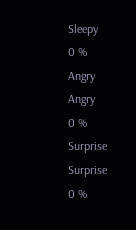Sleepy
0 %
Angry
Angry
0 %
Surprise
Surprise
0 %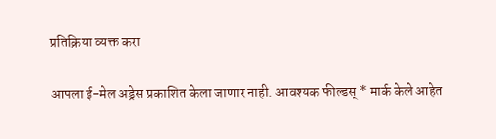प्रतिक्रिया व्यक्त करा

आपला ई-मेल अड्रेस प्रकाशित केला जाणार नाही. आवश्यक फील्डस् * मार्क केले आहेत